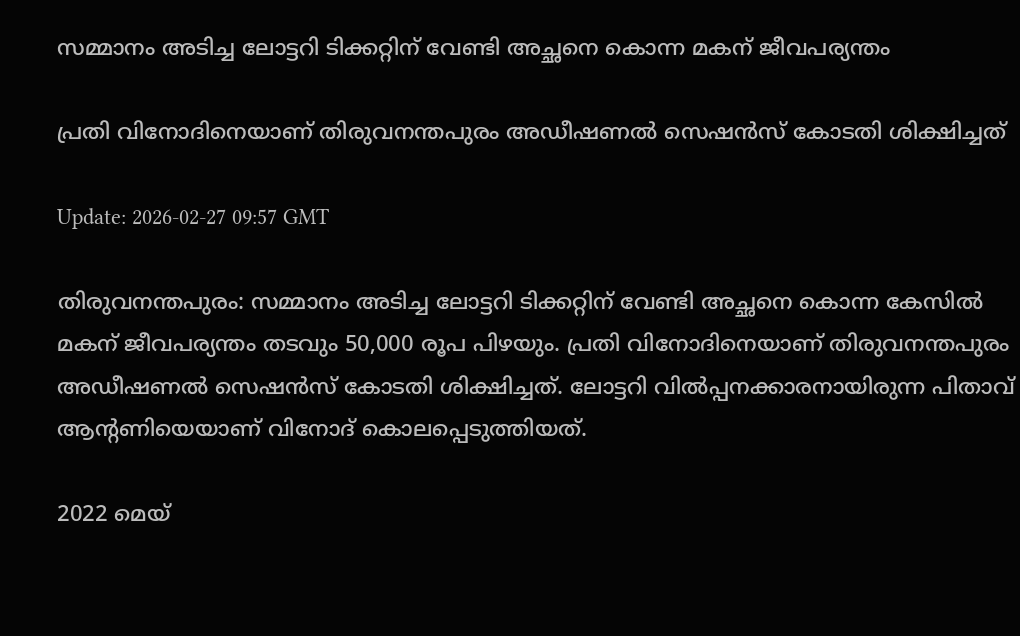സമ്മാനം അടിച്ച ലോട്ടറി ടിക്കറ്റിന് വേണ്ടി അച്ഛനെ കൊന്ന മകന് ജീവപര്യന്തം

പ്രതി വിനോദിനെയാണ് തിരുവനന്തപുരം അഡീഷണല്‍ സെഷന്‍സ് കോടതി ശിക്ഷിച്ചത്

Update: 2026-02-27 09:57 GMT

തിരുവനന്തപുരം: സമ്മാനം അടിച്ച ലോട്ടറി ടിക്കറ്റിന് വേണ്ടി അച്ഛനെ കൊന്ന കേസില്‍ മകന് ജീവപര്യന്തം തടവും 50,000 രൂപ പിഴയും. പ്രതി വിനോദിനെയാണ് തിരുവനന്തപുരം അഡീഷണല്‍ സെഷന്‍സ് കോടതി ശിക്ഷിച്ചത്. ലോട്ടറി വില്‍പ്പനക്കാരനായിരുന്ന പിതാവ് ആന്റണിയെയാണ് വിനോദ് കൊലപ്പെടുത്തിയത്.

2022 മെയ്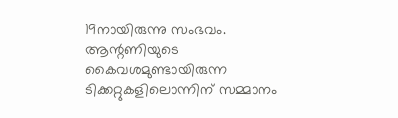19നായിരുന്നു സംഭവം. ആന്റണിയുടെ കൈവശമുണ്ടായിരുന്ന ടിക്കറ്റുകളിലൊന്നിന് സമ്മാനം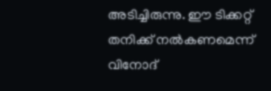അടിച്ചിരുന്നു. ഈ ടിക്കറ്റ് തനിക്ക് നല്‍കണമെന്ന് വിനോദ്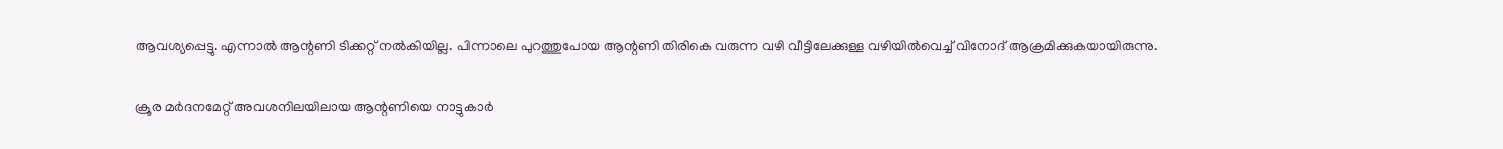ആവശ്യപ്പെട്ടു. എന്നാല്‍ ആന്റണി ടിക്കറ്റ് നല്‍കിയില്ല. പിന്നാലെ പുറത്തുപോയ ആന്റണി തിരികെ വരുന്ന വഴി വീട്ടിലേക്കുള്ള വഴിയില്‍വെച്ച് വിനോദ് ആക്രമിക്കുകയായിരുന്നു.

ക്രൂര മര്‍ദനമേറ്റ് അവശനിലയിലായ ആന്റണിയെ നാട്ടുകാര്‍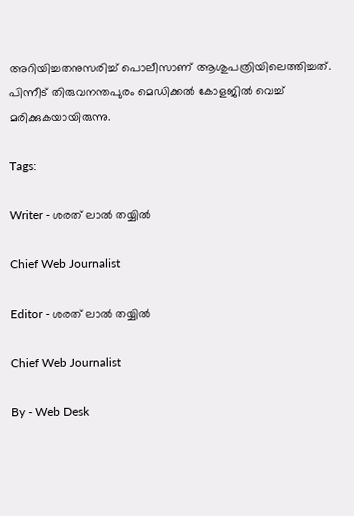അറിയിച്ചതനുസരിച്ച് പൊലീസാണ് ആശുപത്രിയിലെത്തിച്ചത്. പിന്നീട് തിരുവനന്തപുരം മെഡിക്കല്‍ കോളജില്‍ വെച്ച് മരിക്കുകയായിരുന്നു.

Tags:

Writer - ശരത് ലാൽ തയ്യിൽ

Chief Web Journalist

Editor - ശരത് ലാൽ തയ്യിൽ

Chief Web Journalist

By - Web Desk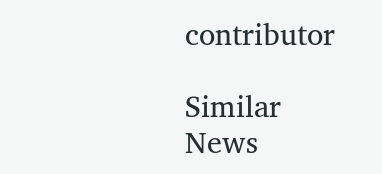contributor

Similar News